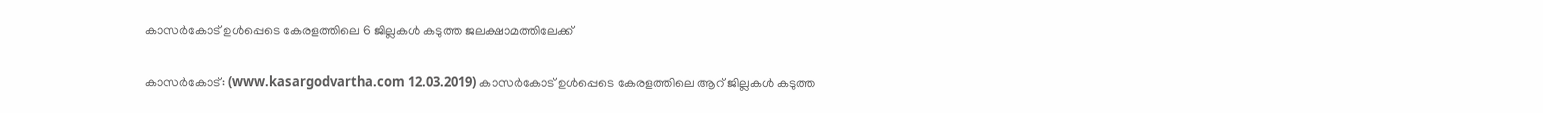കാസര്‍കോട് ഉള്‍പ്പെടെ കേരളത്തിലെ 6 ജില്ലകള്‍ കടുത്ത ജലക്ഷാമത്തിലേക്ക്

കാസര്‍കോട്: (www.kasargodvartha.com 12.03.2019) കാസര്‍കോട് ഉള്‍പ്പെടെ കേരളത്തിലെ ആറ് ജില്ലകള്‍ കടുത്ത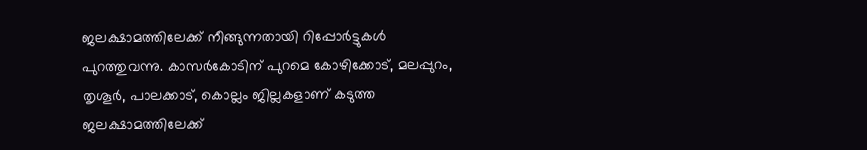ജലക്ഷാമത്തിലേക്ക് നീങ്ങുന്നതായി റിപ്പോര്‍ട്ടുകള്‍ പുറത്തുവന്നു. കാസര്‍കോടിന് പുറമെ കോഴിക്കോട്, മലപ്പുറം, തൃശൂര്‍, പാലക്കാട്, കൊല്ലം ജില്ലകളാണ് കടുത്ത ജലക്ഷാമത്തിലേക്ക്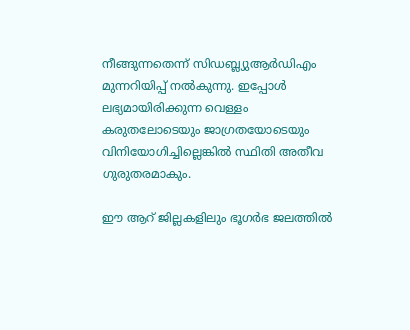നീങ്ങുന്നതെന്ന് സിഡബ്ല്യുആര്‍ഡിഎം മുന്നറിയിപ്പ് നല്‍കുന്നു. ഇപ്പോള്‍ ലഭ്യമായിരിക്കുന്ന വെള്ളം കരുതലോടെയും ജാഗ്രതയോടെയും വിനിയോഗിച്ചില്ലെങ്കില്‍ സ്ഥിതി അതീവ ഗുരുതരമാകും.

ഈ ആറ് ജില്ലകളിലും ഭൂഗര്‍ഭ ജലത്തില്‍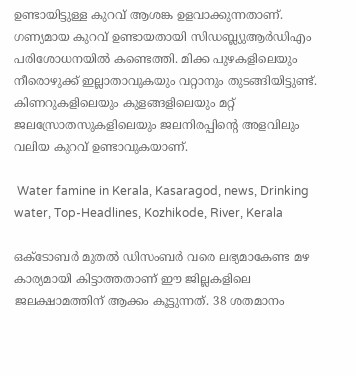ഉണ്ടായിട്ടുള്ള കുറവ് ആശങ്ക ഉളവാക്കുന്നതാണ്. ഗണ്യമായ കുറവ് ഉണ്ടായതായി സിഡബ്ല്യുആര്‍ഡിഎം പരിശോധനയില്‍ കണ്ടെത്തി. മിക്ക പുഴകളിലെയും നീരൊഴുക്ക് ഇല്ലാതാവുകയും വറ്റാനും തുടങ്ങിയിട്ടുണ്ട്. കിണറുകളിലെയും കുളങ്ങളിലെയും മറ്റ് ജലസ്രോതസുകളിലെയും ജലനിരപ്പിന്റെ അളവിലും വലിയ കുറവ് ഉണ്ടാവുകയാണ്.

 Water famine in Kerala, Kasaragod, news, Drinking water, Top-Headlines, Kozhikode, River, Kerala

ഒക്ടോബര്‍ മുതല്‍ ഡിസംബര്‍ വരെ ലഭ്യമാകേണ്ട മഴ കാര്യമായി കിട്ടാത്തതാണ് ഈ ജില്ലകളിലെ ജലക്ഷാമത്തിന് ആക്കം കൂട്ടുന്നത്. 38 ശതമാനം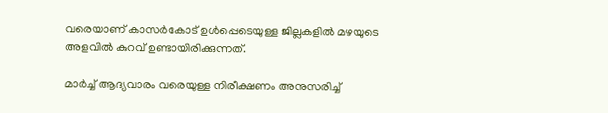വരെയാണ് കാസര്‍കോട് ഉള്‍പ്പെടെയുള്ള ജില്ലകളില്‍ മഴയുടെ അളവില്‍ കുറവ് ഉണ്ടായിരിക്കുന്നത്.

മാര്‍ച്ച് ആദ്യവാരം വരെയുള്ള നിരീക്ഷണം അനുസരിച്ച്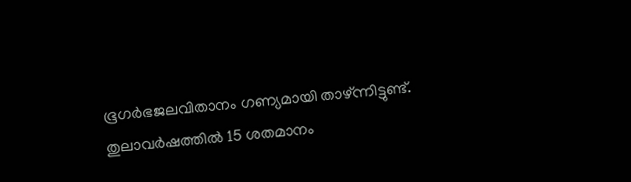ഭൂഗര്‍ഭജലവിതാനം ഗണ്യമായി താഴ്ന്നിട്ടുണ്ട്. തുലാവര്‍ഷത്തില്‍ 15 ശതമാനം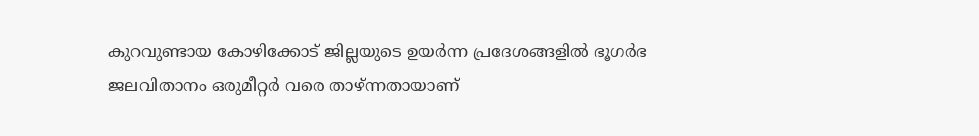കുറവുണ്ടായ കോഴിക്കോട് ജില്ലയുടെ ഉയര്‍ന്ന പ്രദേശങ്ങളില്‍ ഭൂഗര്‍ഭ ജലവിതാനം ഒരുമീറ്റര്‍ വരെ താഴ്ന്നതായാണ്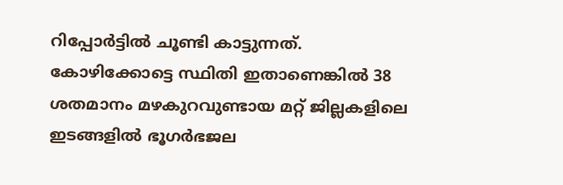റിപ്പോര്‍ട്ടില്‍ ചൂണ്ടി കാട്ടുന്നത്. കോഴിക്കോട്ടെ സ്ഥിതി ഇതാണെങ്കില്‍ 38 ശതമാനം മഴകുറവുണ്ടായ മറ്റ് ജില്ലകളിലെ ഇടങ്ങളില്‍ ഭൂഗര്‍ഭജല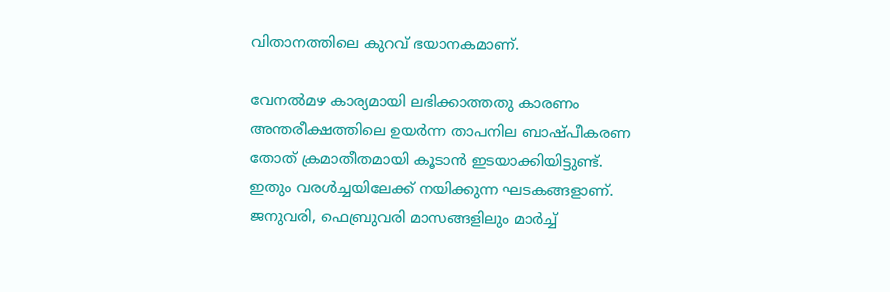വിതാനത്തിലെ കുറവ് ഭയാനകമാണ്.

വേനല്‍മഴ കാര്യമായി ലഭിക്കാത്തതു കാരണം അന്തരീക്ഷത്തിലെ ഉയര്‍ന്ന താപനില ബാഷ്പീകരണ തോത് ക്രമാതീതമായി കൂടാന്‍ ഇടയാക്കിയിട്ടുണ്ട്. ഇതും വരള്‍ച്ചയിലേക്ക് നയിക്കുന്ന ഘടകങ്ങളാണ്. ജനുവരി, ഫെബ്രുവരി മാസങ്ങളിലും മാര്‍ച്ച്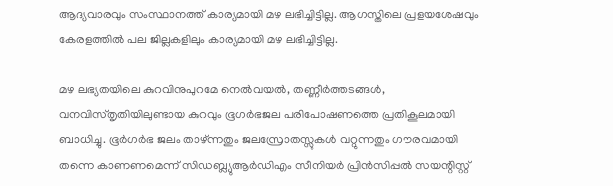ആദ്യവാരവും സംസ്ഥാനത്ത് കാര്യമായി മഴ ലഭിച്ചിട്ടില്ല. ആഗസ്തിലെ പ്രളയശേഷവും കേരളത്തില്‍ പല ജില്ലകളിലും കാര്യമായി മഴ ലഭിച്ചിട്ടില്ല.

മഴ ലഭ്യതയിലെ കുറവിനുപുറമേ നെല്‍വയല്‍, തണ്ണീര്‍ത്തടങ്ങള്‍, വനവിസ്തൃതിയിലുണ്ടായ കുറവും ഭൂഗര്‍ഭജല പരിപോഷണത്തെ പ്രതികൂലമായി ബാധിച്ചു. ഭൂര്‍ഗര്‍ഭ ജലം താഴ്ന്നതും ജലസ്രോതസ്സുകള്‍ വറ്റുന്നതും ഗൗരവമായി തന്നെ കാണണമെന്ന് സിഡബ്ല്യുആര്‍ഡിഎം സീനിയര്‍ പ്രിന്‍സിപ്പല്‍ സയന്റിസ്റ്റ്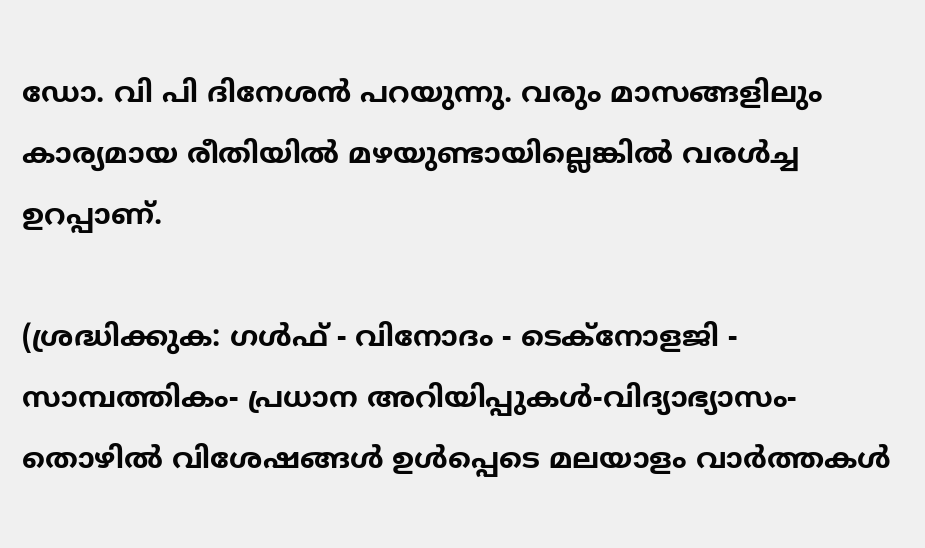ഡോ. വി പി ദിനേശന്‍ പറയുന്നു. വരും മാസങ്ങളിലും കാര്യമായ രീതിയില്‍ മഴയുണ്ടായില്ലെങ്കില്‍ വരള്‍ച്ച ഉറപ്പാണ്.

(ശ്രദ്ധിക്കുക: ഗൾഫ് - വിനോദം - ടെക്നോളജി - സാമ്പത്തികം- പ്രധാന അറിയിപ്പുകൾ-വിദ്യാഭ്യാസം-തൊഴിൽ വിശേഷങ്ങൾ ഉൾപ്പെടെ മലയാളം വാർത്തകൾ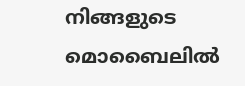നിങ്ങളുടെ മൊബൈലിൽ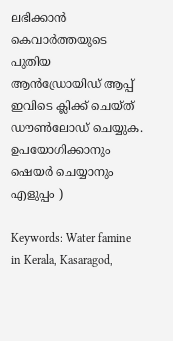ലഭിക്കാൻ കെവാർത്തയുടെ പുതിയ ആൻഡ്രോയിഡ് ആപ്പ് ഇവിടെ ക്ലിക്ക് ചെയ്ത് ഡൗൺലോഡ് ചെയ്യുക. ഉപയോഗിക്കാനും ഷെയർ ചെയ്യാനും എളുപ്പം )

Keywords: Water famine in Kerala, Kasaragod,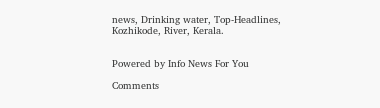news, Drinking water, Top-Headlines, Kozhikode, River, Kerala.


Powered by Info News For You

Comments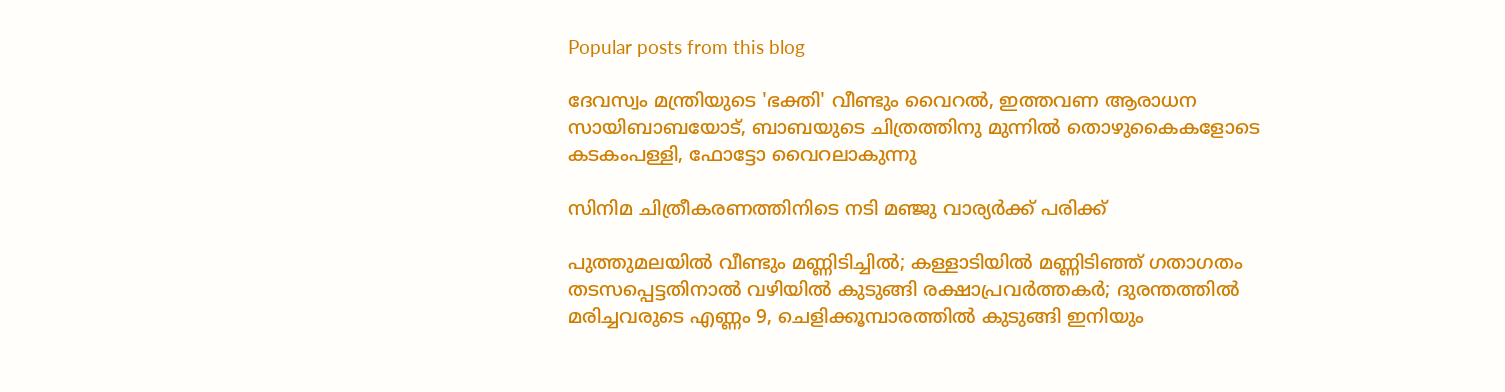Popular posts from this blog

ദേവസ്വം മന്ത്രിയുടെ 'ഭക്തി' വീണ്ടും വൈറല്‍, ഇത്തവണ ആരാധന സായിബാബയോട്, ബാബയുടെ ചിത്രത്തിനു മുന്നില്‍ തൊഴുകൈകളോടെ കടകംപള്ളി, ഫോട്ടോ വൈറലാകുന്നു

സിനിമ ചിത്രീകരണത്തിനിടെ നടി മഞ്ജു വാര്യര്‍ക്ക് പരിക്ക്

പുത്തുമലയില്‍ വീണ്ടും മണ്ണിടിച്ചില്‍; കള്ളാടിയില്‍ മണ്ണിടിഞ്ഞ് ഗതാഗതം തടസപ്പെട്ടതിനാല്‍ വഴിയില്‍ കുടുങ്ങി രക്ഷാപ്രവര്‍ത്തകര്‍; ദുരന്തത്തില്‍ മരിച്ചവരുടെ എണ്ണം 9, ചെളിക്കൂമ്പാരത്തില്‍ കുടുങ്ങി ഇനിയും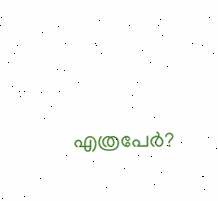എത്രപേര്‍?